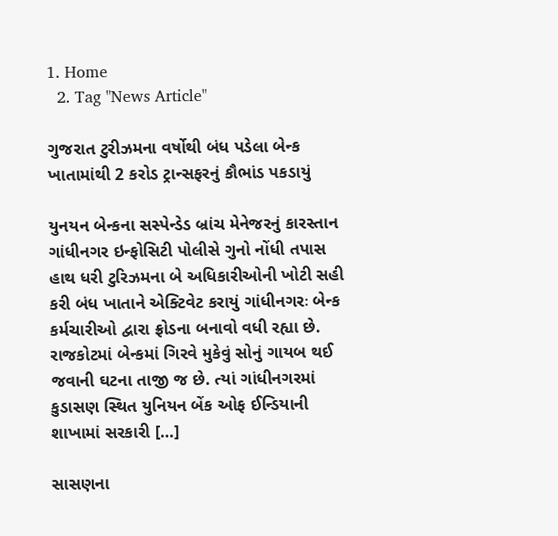1. Home
  2. Tag "News Article"

ગુજરાત ટુરીઝમના વર્ષોથી બંધ પડેલા બેન્ક ખાતામાંથી 2 કરોડ ટ્રાન્સફરનું કૌભાંડ પકડાયું

યુનયન બેન્કના સસ્પેન્ડેડ બ્રાંચ મેનેજરનું કારસ્તાન ગાંધીનગર ઇન્ફોસિટી પોલીસે ગુનો નોંધી તપાસ હાથ ધરી ટુરિઝમના બે અધિકારીઓની ખોટી સહી કરી બંધ ખાતાને એક્ટિવેટ કરાયું ગાંધીનગરઃ બેન્ક કર્મચારીઓ દ્વારા ફ્રોડના બનાવો વધી રહ્યા છે. રાજકોટમાં બેન્કમાં ગિરવે મુકેવું સોનું ગાયબ થઈ જવાની ઘટના તાજી જ છે. ત્યાં ગાંધીનગરમાં કુડાસણ સ્થિત યુનિયન બેંક ઓફ ઈન્ડિયાની શાખામાં સરકારી […]

સાસણના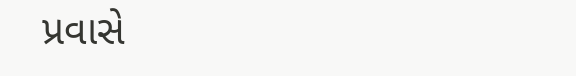પ્રવાસે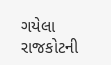ગયેલા રાજકોટની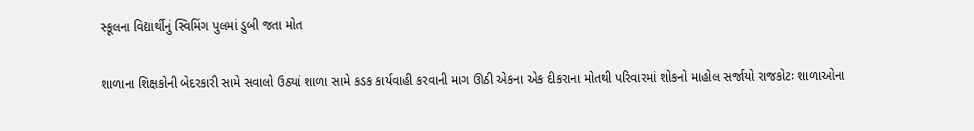સ્કૂલના વિદ્યાર્થીનું સ્વિમિંગ પુલમાં ડુબી જતા મોત

શાળાના શિક્ષકોની બેદરકારી સામે સવાલો ઉઠ્યાં શાળા સામે કડક કાર્યવાહી કરવાની માગ ઊઠી એકના એક દીકરાના મોતથી પરિવારમાં શોકનો માહોલ સર્જાયો રાજકોટઃ શાળાઓના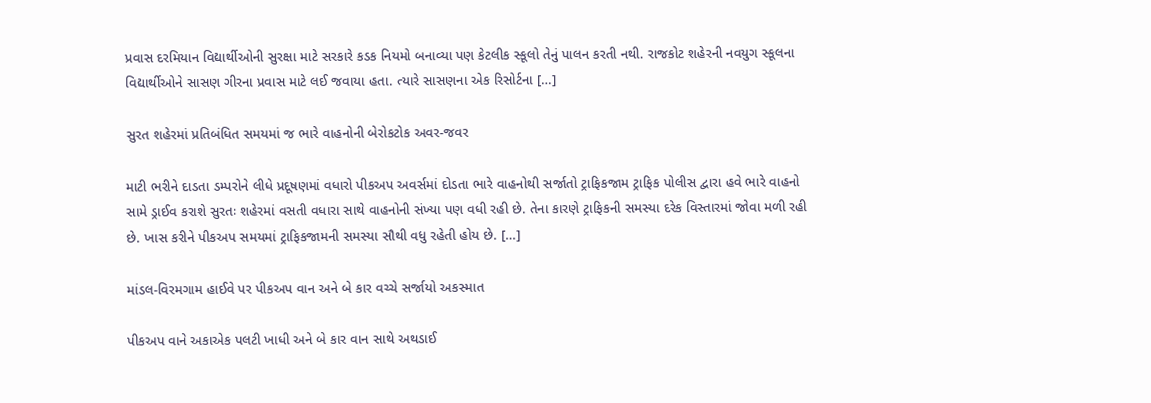પ્રવાસ દરમિયાન વિદ્યાર્થીઓની સુરક્ષા માટે સરકારે કડક નિયમો બનાવ્યા પણ કેટલીક સ્કૂલો તેનું પાલન કરતી નથી. રાજકોટ શહેરની નવયુગ સ્કૂલના વિદ્યાર્થીઓને સાસણ ગીરના પ્રવાસ માટે લઈ જવાયા હતા. ત્યારે સાસણના એક રિસોર્ટના […]

સુરત શહેરમાં પ્રતિબંધિત સમયમાં જ ભારે વાહનોની બેરોકટોક અવર-જવર

માટી ભરીને દાડતા ડમ્પરોને લીધે પ્રદૂષણમાં વધારો પીકઅપ અવર્સમાં દોડતા ભારે વાહનોથી સર્જાતો ટ્રાફિકજામ ટ્રાફિક પોલીસ દ્વારા હવે ભારે વાહનો સામે ડ્રાઈવ કરાશે સુરતઃ શહેરમાં વસતી વધારા સાથે વાહનોની સંખ્યા પણ વધી રહી છે. તેના કારણે ટ્રાફિકની સમસ્યા દરેક વિસ્તારમાં જોવા મળી રહી છે. ખાસ કરીને પીકઅપ સમયમાં ટ્રાફિકજામની સમસ્યા સૌથી વધુ રહેતી હોય છે. […]

માંડલ-વિરમગામ હાઈવે પર પીકઅપ વાન અને બે કાર વચ્ચે સર્જાયો અકસ્માત

પીકઅપ વાને અકાએક પલટી ખાધી અને બે કાર વાન સાથે અથડાઈ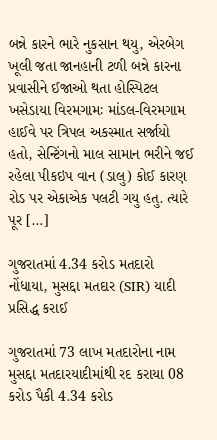બન્ને કારને ભારે નુકસાન થયુ, એરબેગ ખૂલી જતા જાનહાની ટળી બન્ને કારના પ્રવાસીને ઈજાઓ થતા હોસ્પિટલ ખસેડાયા વિરમગામઃ માંડલ-વિરમગામ હાઈવે પર ત્રિપલ અકસ્માત સર્જાયો હતો, સેન્ટિંગનો માલ સામાન ભરીને જઈ રહેલા પીકઇપ વાન (ડાલુ) કોઈ કારણ રોડ પર એકાએક પલટી ગયુ હતુ. ત્યારે પૂર […]

ગુજરાતમાં 4.34 કરોડ મતદારો નોંધાયા, મુસદ્દા મતદાર (SIR) યાદી પ્રસિદ્ધ કરાઈ

ગુજરાતમાં 73 લાખ મતદારોના નામ મુસદ્દા મતદારયાદીમાંથી રદ કરાયા 08 કરોડ પૈકી 4.34 કરોડ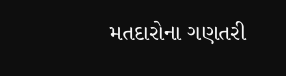મતદારોના ગણતરી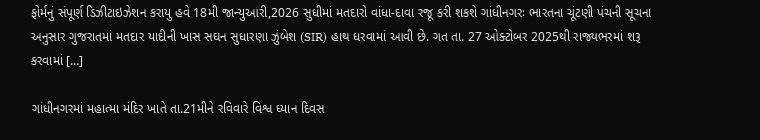ફોર્મનું સંપૂર્ણ ડિઝીટાઇઝેશન કરાયુ હવે 18મી જાન્યુઆરી,2026 સુધીમાં મતદારો વાંધા-દાવા રજૂ કરી શકશે ગાંધીનગરઃ ભારતના ચૂંટણી પંચની સૂચના અનુસાર ગુજરાતમાં મતદાર યાદીની ખાસ સઘન સુધારણા ઝુંબેશ (SIR) હાથ ધરવામાં આવી છે. ગત તા. 27 ઓક્ટોબર 2025થી રાજ્યભરમાં શરૂ કરવામાં […]

ગાંધીનગરમાં મહાત્મા મંદિર ખાતે તા.21મીને રવિવારે વિશ્વ ધ્યાન દિવસ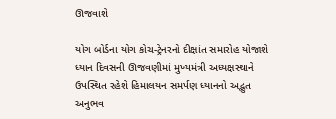ઊજવાશે

યોગ બોર્ડના યોગ કોચ-ટ્રેનરનો દીક્ષાંત સમારોહ યોજાશે ધ્યાન દિવસની ઊજવણીમાં મુખ્યમંત્રી અધ્યક્ષસ્થાને ઉપસ્થિત રહેશે હિમાલયન સમર્પણ ધ્યાનનો અદ્ભુત અનુભવ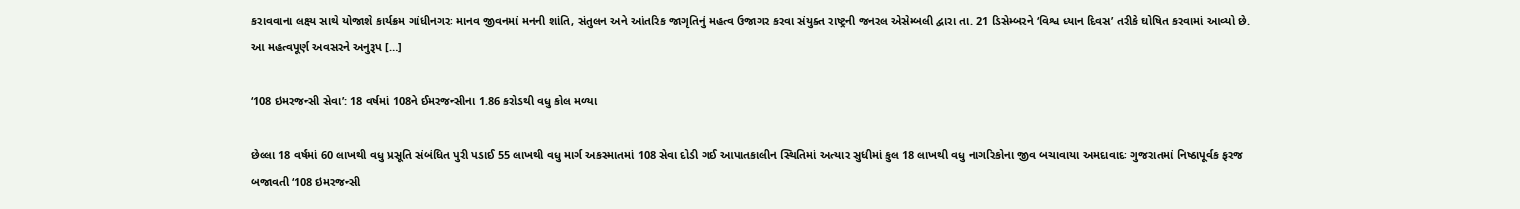કરાવવાના લક્ષ્ય સાથે યોજાશે કાર્યક્રમ ગાંધીનગરઃ માનવ જીવનમાં મનની શાંતિ, સંતુલન અને આંતરિક જાગૃતિનું મહત્વ ઉજાગર કરવા સંયુક્ત રાષ્ટ્રની જનરલ એસેમ્બલી દ્વારા તા. 21 ડિસેમ્બરને ‘વિશ્વ ધ્યાન દિવસ’ તરીકે ઘોષિત કરવામાં આવ્યો છે. આ મહત્વપૂર્ણ અવસરને અનુરૂપ […]

‘108 ઇમરજન્સી સેવા’: 18 વર્ષમાં 108ને ઈમરજન્સીના 1.86 કરોડથી વધુ કોલ મળ્યા

છેલ્લા 18 વર્ષમાં 60 લાખથી વધુ પ્રસૂતિ સંબંધિત પુરી પડાઈ 55 લાખથી વધુ માર્ગ અકસ્માતમાં 108 સેવા દોડી ગઈ આપાતકાલીન સ્થિતિમાં અત્યાર સુધીમાં કુલ 18 લાખથી વધુ નાગરિકોના જીવ બચાવાયા અમદાવાદઃ ગુજરાતમાં નિષ્ઠાપૂર્વક ફરજ બજાવતી ‘108 ઇમરજન્સી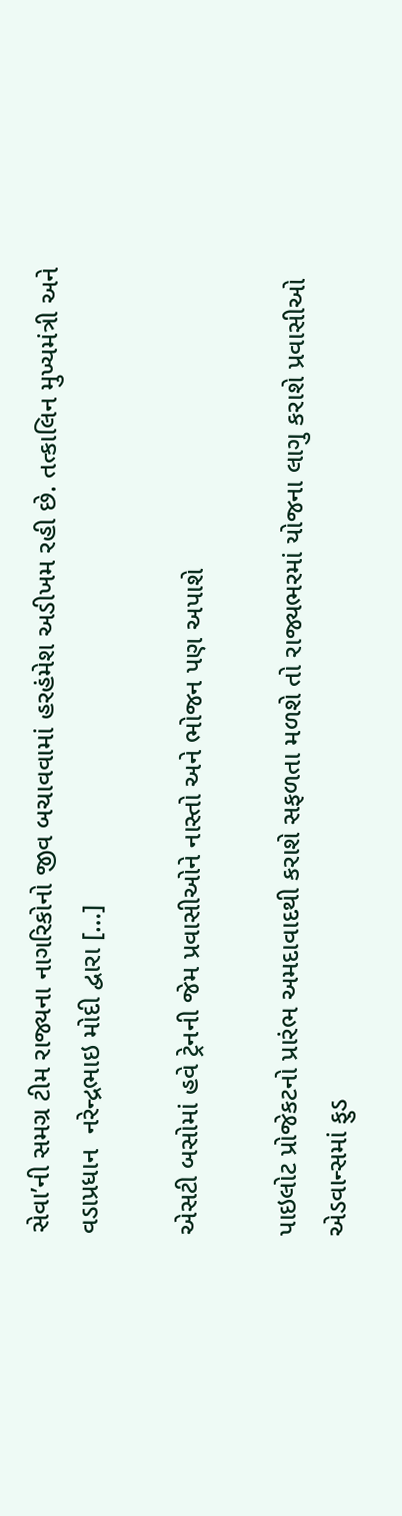સેવા’ની સમગ્ર ટીમ રાજ્યના નાગરિકોનો જીવ બચાવવામાં હરહંમેશ અડીખમ રહી છે. તત્કાલિન મુખ્યમંત્રી અને વડાપ્રધાન  નરેન્દ્રભાઇ મોદી દ્વારા […]

એસટી બસોમાં હવે ટ્રેનની જેમ પ્રવાસીઓને નાસ્તો અને ભોજન પણ અપાશે

પાઇલોટ પ્રોજેકટનો પ્રારંભ અમદાવાદથી કરાશે સફળતા મળશે તો રાજ્યભરમાં યોજના લાગુ કરાશે પ્રવાસીઓ એડવાન્સમાં ફુડ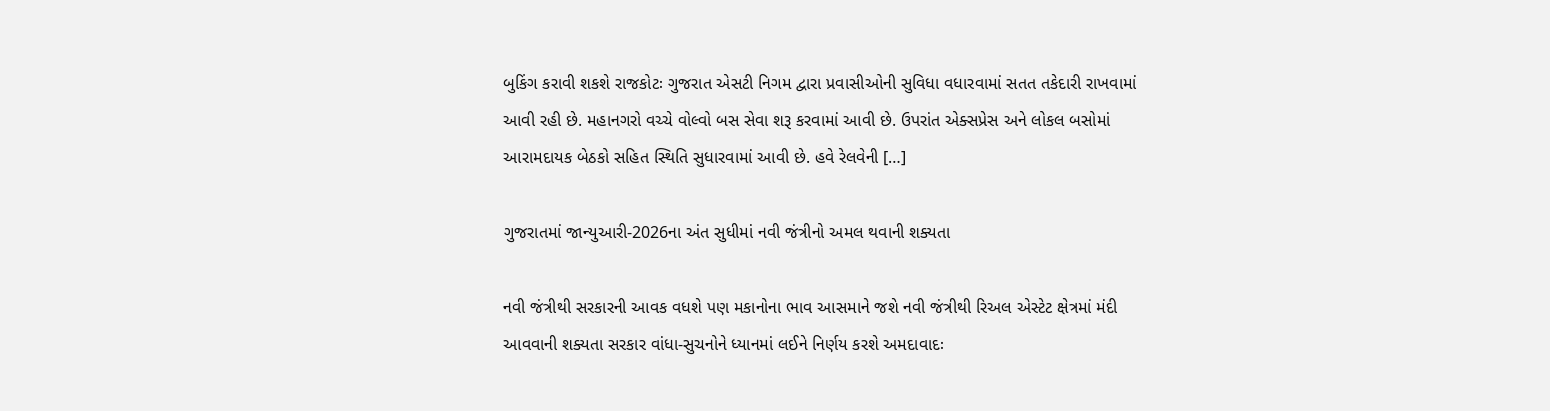બુકિંગ કરાવી શકશે રાજકોટઃ ગુજરાત એસટી નિગમ દ્વારા પ્રવાસીઓની સુવિધા વધારવામાં સતત તકેદારી રાખવામાં આવી રહી છે. મહાનગરો વચ્ચે વોલ્વો બસ સેવા શરૂ કરવામાં આવી છે. ઉપરાંત એક્સપ્રેસ અને લોકલ બસોમાં આરામદાયક બેઠકો સહિત સ્થિતિ સુધારવામાં આવી છે. હવે રેલવેની […]

ગુજરાતમાં જાન્યુઆરી-2026ના અંત સુધીમાં નવી જંત્રીનો અમલ થવાની શક્યતા

નવી જંત્રીથી સરકારની આવક વધશે પણ મકાનોના ભાવ આસમાને જશે નવી જંત્રીથી રિઅલ એસ્ટેટ ક્ષેત્રમાં મંદી આવવાની શક્યતા સરકાર વાંધા-સુચનોને ધ્યાનમાં લઈને નિર્ણય કરશે અમદાવાદઃ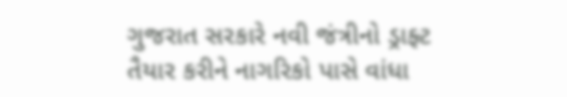ગુજરાત સરકારે નવી જંત્રીનો ડ્રાફ્ટ તૈયાર કરીને નાગરિકો પાસે વાંધા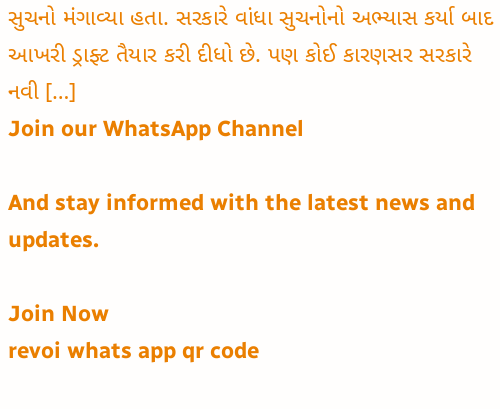સુચનો મંગાવ્યા હતા. સરકારે વાંધા સુચનોનો અભ્યાસ કર્યા બાદ આખરી ડ્રાફ્ટ તૈયાર કરી દીધો છે. પણ કોઈ કારણસર સરકારે નવી […]
Join our WhatsApp Channel

And stay informed with the latest news and updates.

Join Now
revoi whats app qr code